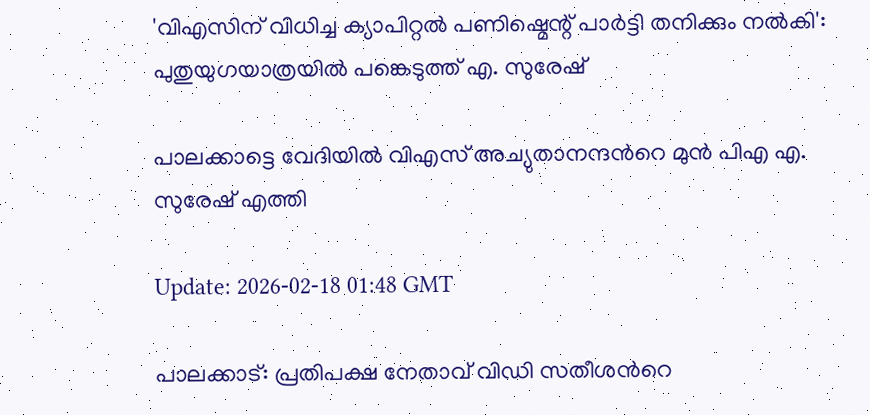'വിഎസിന് വിധിച്ച ക്യാപിറ്റൽ പണിഷ്മെന്റ് പാർട്ടി തനിക്കും നൽകി': പുതുയുഗയാത്രയിൽ പങ്കെടുത്ത് എ. സുരേഷ്

പാലക്കാട്ടെ വേദിയിൽ വിഎസ് അച്യുതാനന്ദന്‍റെ മുൻ പിഎ എ. സുരേഷ് എത്തി

Update: 2026-02-18 01:48 GMT

പാലക്കാട്: പ്രതിപക്ഷ നേതാവ് വിഡി സതീശന്‍റെ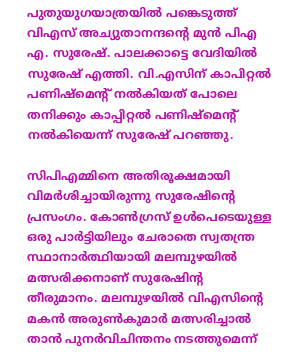പുതുയുഗയാത്രയിൽ പങ്കെടുത്ത് വിഎസ് അച്യുതാനന്ദന്‍റെ മുൻ പിഎ എ. സുരേഷ്. പാലക്കാട്ടെ വേദിയിൽ സുരേഷ് എത്തി. വി.എസിന് കാപിറ്റൽ പണിഷ്മെന്റ് നൽകിയത് പോലെ തനിക്കും കാപ്പിറ്റൽ പണിഷ്മെന്റ് നൽകിയെന്ന് സുരേഷ് പറഞ്ഞു.

സിപിഎമ്മിനെ അതിരൂക്ഷമായി വിമർശിച്ചായിരുന്നു സുരേഷിന്റെ പ്രസംഗം. കോൺഗ്രസ് ഉൾപെടെയുള്ള ഒരു പാർട്ടിയിലും ചേരാതെ സ്വതന്ത്ര സ്ഥാനാർത്ഥിയായി മലമ്പുഴയിൽ മത്സരിക്കനാണ് സുരേഷിൻ്റ തീരുമാനം. മലമ്പുഴയിൽ വിഎസിന്റെ മകൻ അരുൺകുമാർ മത്സരിച്ചാൽ താൻ പുനർവിചിന്തനം നടത്തുമെന്ന്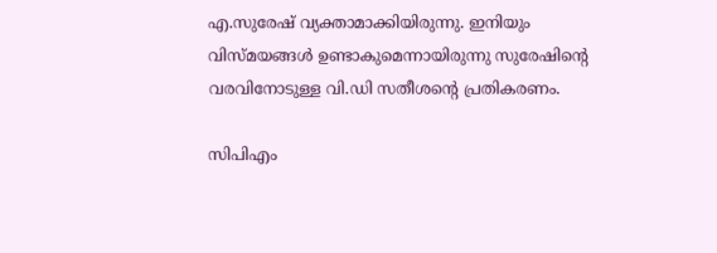എ.സുരേഷ് വ്യക്താമാക്കിയിരുന്നു. ഇനിയും വിസ്മയങ്ങൾ ഉണ്ടാകുമെന്നായിരുന്നു സുരേഷിന്റെ വരവിനോടുള്ള വി.ഡി സതീശന്റെ പ്രതികരണം.

സിപിഎം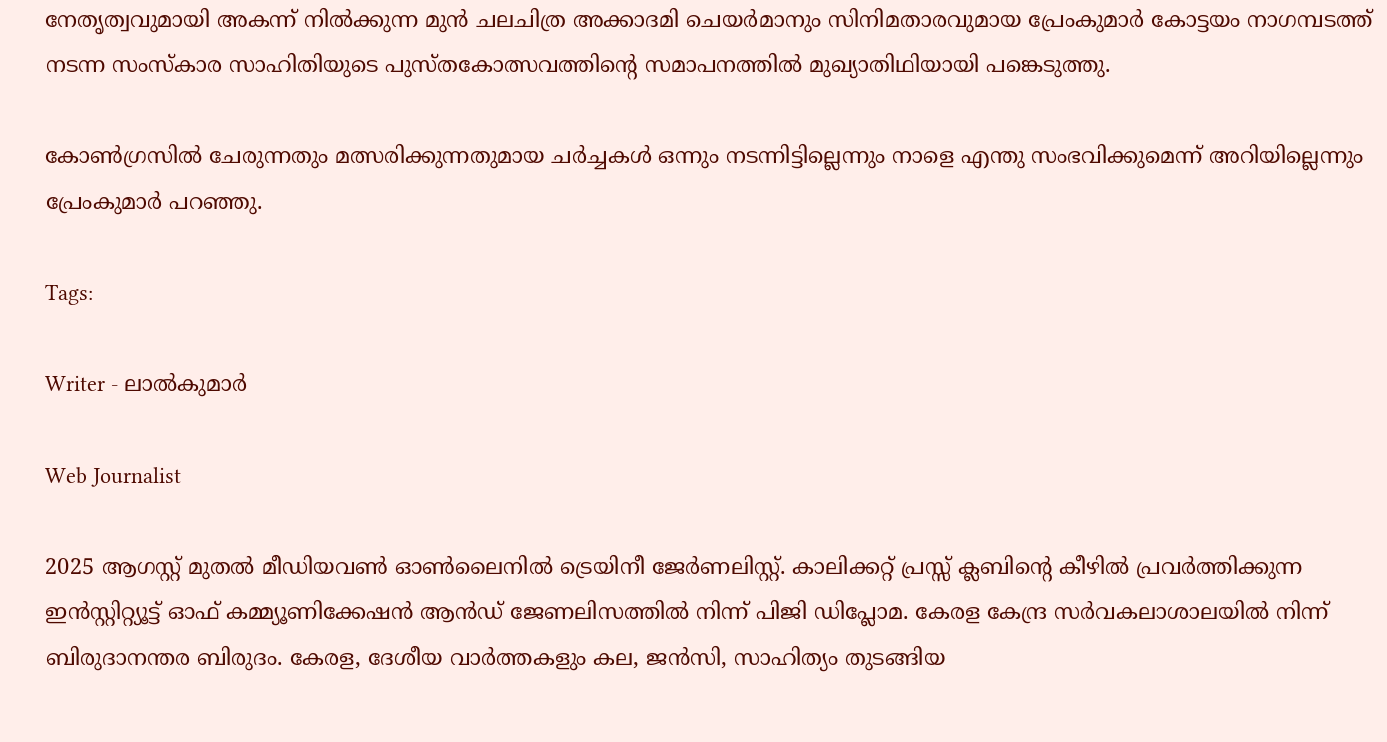നേതൃത്വവുമായി അകന്ന് നിൽക്കുന്ന മുൻ ചലചിത്ര അക്കാദമി ചെയർമാനും സിനിമതാരവുമായ പ്രേംകുമാർ കോട്ടയം നാഗമ്പടത്ത് നടന്ന സംസ്കാര സാഹിതിയുടെ പുസ്തകോത്സവത്തിന്‍റെ സമാപനത്തിൽ മുഖ്യാതിഥിയായി പങ്കെടുത്തു.

കോണ്‍ഗ്രസില്‍ ചേരുന്നതും മത്സരിക്കുന്നതുമായ ചർച്ചകൾ ഒന്നും നടന്നിട്ടില്ലെന്നും നാളെ എന്തു സംഭവിക്കുമെന്ന് അറിയില്ലെന്നും പ്രേംകുമാര്‍ പറഞ്ഞു.

Tags:

Writer - ലാൽകുമാർ

Web Journalist

2025 ആഗസ്റ്റ് മുതൽ മീഡിയവൺ ഓൺലൈനിൽ ട്രെയിനീ ജേർണലിസ്റ്റ്. കാലിക്കറ്റ് പ്രസ്സ് ക്ലബിന്റെ കീഴില്‍ പ്രവര്‍ത്തിക്കുന്ന ഇന്‍സ്റ്റിറ്റ്യൂട്ട് ഓഫ് കമ്മ്യൂണിക്കേഷന്‍ ആന്‍ഡ് ജേണലിസത്തിൽ നിന്ന് പിജി ഡിപ്ലോമ. കേരള കേന്ദ്ര സർവകലാശാലയിൽ നിന്ന് ബിരുദാനന്തര ബിരുദം. കേരള, ദേശീയ വാർത്തകളും കല, ജൻസി, സാഹിത്യം തുടങ്ങിയ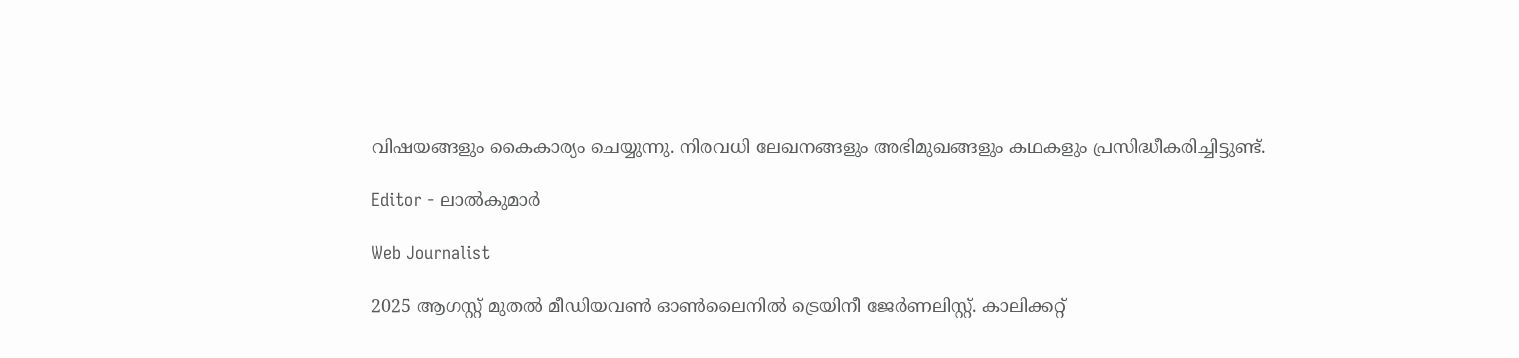വിഷയങ്ങളും കൈകാര്യം ചെയ്യുന്നു. നിരവധി ലേഖനങ്ങളും അഭിമുഖങ്ങളും കഥകളും പ്രസിദ്ധീകരിച്ചിട്ടുണ്ട്.

Editor - ലാൽകുമാർ

Web Journalist

2025 ആഗസ്റ്റ് മുതൽ മീഡിയവൺ ഓൺലൈനിൽ ട്രെയിനീ ജേർണലിസ്റ്റ്. കാലിക്കറ്റ്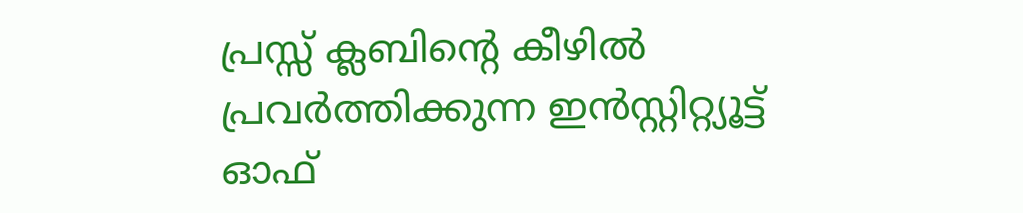പ്രസ്സ് ക്ലബിന്റെ കീഴില്‍ പ്രവര്‍ത്തിക്കുന്ന ഇന്‍സ്റ്റിറ്റ്യൂട്ട് ഓഫ്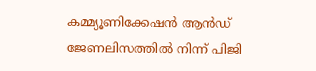കമ്മ്യൂണിക്കേഷന്‍ ആന്‍ഡ് ജേണലിസത്തിൽ നിന്ന് പിജി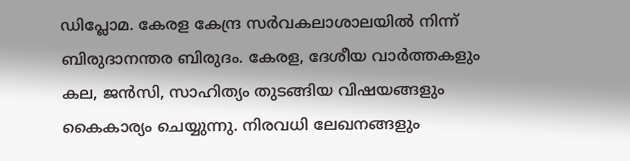ഡിപ്ലോമ. കേരള കേന്ദ്ര സർവകലാശാലയിൽ നിന്ന് ബിരുദാനന്തര ബിരുദം. കേരള, ദേശീയ വാർത്തകളും കല, ജൻസി, സാഹിത്യം തുടങ്ങിയ വിഷയങ്ങളും കൈകാര്യം ചെയ്യുന്നു. നിരവധി ലേഖനങ്ങളും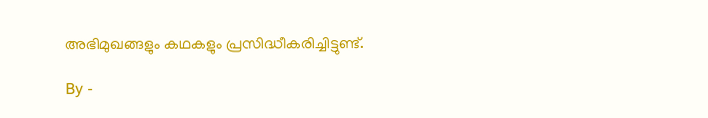അഭിമുഖങ്ങളും കഥകളും പ്രസിദ്ധീകരിച്ചിട്ടുണ്ട്.

By -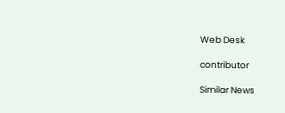Web Desk

contributor

Similar News